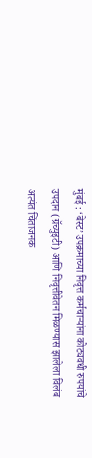मुंबई : ‘बेस्ट’ उपक्रमाच्या निवृत्त कर्मचाऱ्यांना कोट्यवधी रुपयांचे उपदान (ग्रॅच्युइटी) आणि निवृत्तीवेतन मिळण्यास झालेला विलंब अत्यंत चिंताजनक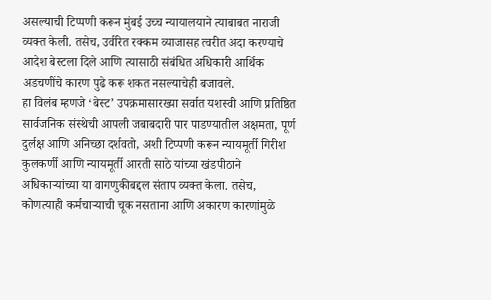असल्याची टिप्पणी करून मुंबई उच्च न्यायालयाने त्याबाबत नाराजी व्यक्त केली. तसेच, उर्वरित रक्कम व्याजासह त्वरीत अदा करण्याचे आदेश बेस्टला दिले आणि त्यासाठी संबंधित अधिकारी आर्थिक अडचणींचे कारण पुढे करू शकत नसल्याचेही बजावले.
हा विलंब म्हणजे ‘बेस्ट’ उपक्रमासारख्या सर्वात यशस्वी आणि प्रतिष्ठित सार्वजनिक संस्थेची आपली जबाबदारी पार पाडण्यातील अक्षमता, पूर्ण दुर्लक्ष आणि अनिच्छा दर्शवतो, अशी टिप्पणी करून न्यायमूर्ती गिरीश कुलकर्णी आणि न्यायमूर्ती आरती साठे यांच्या खंडपीठाने अधिकाऱ्यांच्या या वागणुकीबद्दल संताप व्यक्त केला. तसेच, कोणत्याही कर्मचाऱ्याची चूक नसताना आणि अकारण कारणांमुळे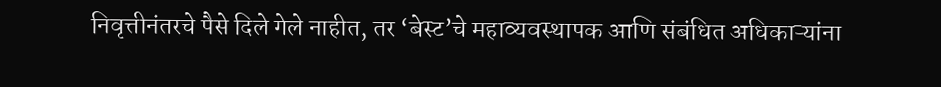निवृत्तीनंतरचे पैसे दिले गेले नाहीत, तर ‘बेस्ट’चे महाव्यवस्थापक आणि संबंधित अधिकाऱ्यांना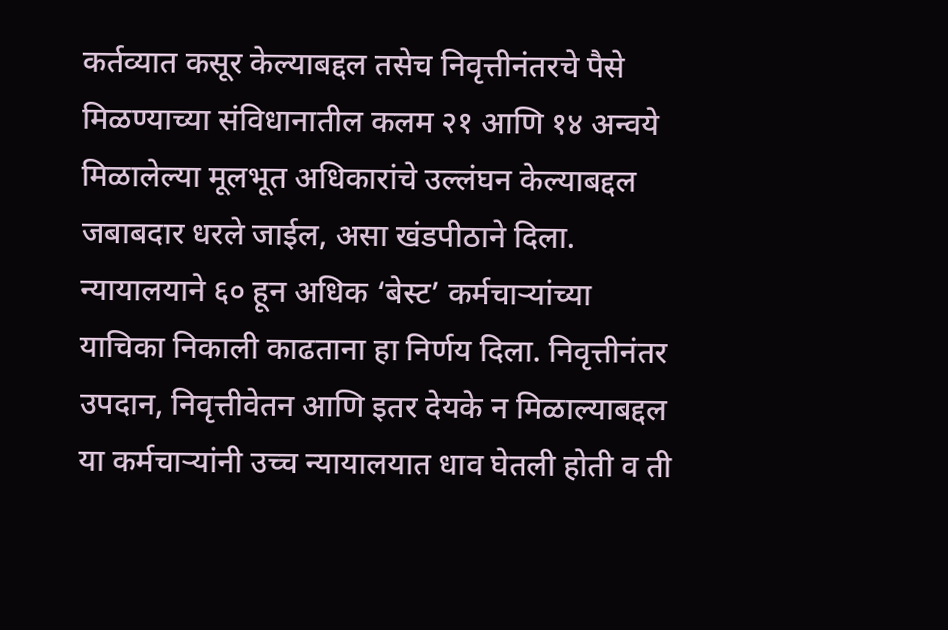कर्तव्यात कसूर केल्याबद्दल तसेच निवृत्तीनंतरचे पैसे मिळण्याच्या संविधानातील कलम २१ आणि १४ अन्वये मिळालेल्या मूलभूत अधिकारांचे उल्लंघन केल्याबद्दल जबाबदार धरले जाईल, असा खंडपीठाने दिला. न्यायालयाने ६० हून अधिक ‘बेस्ट’ कर्मचाऱ्यांच्या याचिका निकाली काढताना हा निर्णय दिला. निवृत्तीनंतर उपदान, निवृत्तीवेतन आणि इतर देयके न मिळाल्याबद्दल या कर्मचाऱ्यांनी उच्च न्यायालयात धाव घेतली होती व ती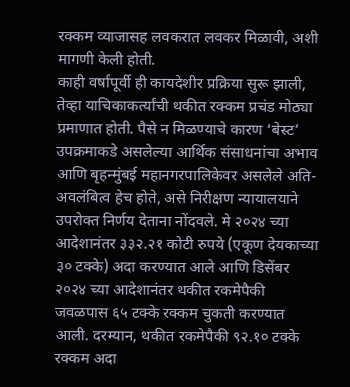रक्कम व्याजासह लवकरात लवकर मिळावी, अशी मागणी केली होती.
काही वर्षांपूर्वी ही कायदेशीर प्रक्रिया सुरू झाली, तेव्हा याचिकाकर्त्यांची थकीत रक्कम प्रचंड मोठ्या प्रमाणात होती. पैसे न मिळण्याचे कारण ‘बेस्ट’ उपक्रमाकडे असलेल्या आर्थिक संसाधनांचा अभाव आणि बृहन्मुंबई महानगरपालिकेवर असलेले अति-अवलंबित्व हेच होते, असे निरीक्षण न्यायालयाने उपरोक्त निर्णय देताना नोंदवले. मे २०२४ च्या आदेशानंतर ३३२.२१ कोटी रुपये (एकूण देयकाच्या ३० टक्के) अदा करण्यात आले आणि डिसेंबर २०२४ च्या आदेशानंतर थकीत रकमेपैकी जवळपास ६५ टक्के रक्कम चुकती करण्यात आली. दरम्यान, थकीत रकमेपैकी ९२.१० टक्के रक्कम अदा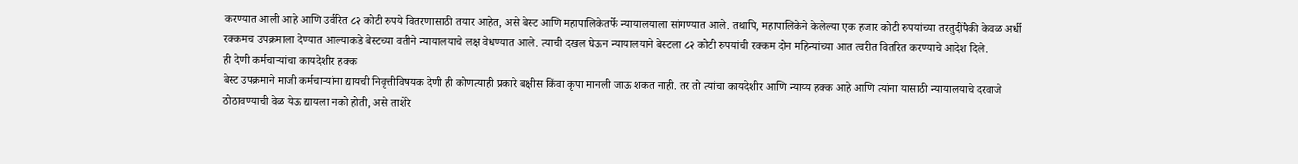करण्यात आली आहे आणि उर्वरित ८२ कोटी रुपये वितरणासाठी तयार आहेत, असे बेस्ट आणि महापालिकेतर्फे न्यायालयाला सांगण्यात आले. तथापि, महापालिकेने केलेल्या एक हजार कोटी रुपयांच्या तरतुदींपैकी केवळ अर्धी रक्कमच उपक्रमाला देण्यात आल्याकडे बेस्टच्या वतीने न्यायालयाचे लक्ष वेधण्यात आले. त्याची दखल घेऊन न्यायालयाने बेस्टला ८२ कोटी रुपयांची रक्कम दोन महिन्यांच्या आत त्वरीत वितरित करण्याचे आदेश दिले.
ही देणी कर्मचाऱ्यांचा कायदेशीर हक्क
बेस्ट उपक्रमाने माजी कर्मचाऱ्यांना द्यायची निवृत्तीविषयक देणी ही कोणत्याही प्रकारे बक्षीस किंवा कृपा मानली जाऊ शकत नाही. तर तो त्यांचा कायदेशीर आणि न्याय्य हक्क आहे आणि त्यांना यासाठी न्यायालयाचे दरवाजे ठोठावण्याची वेळ येऊ द्यायला नको होती, असे ताशेरे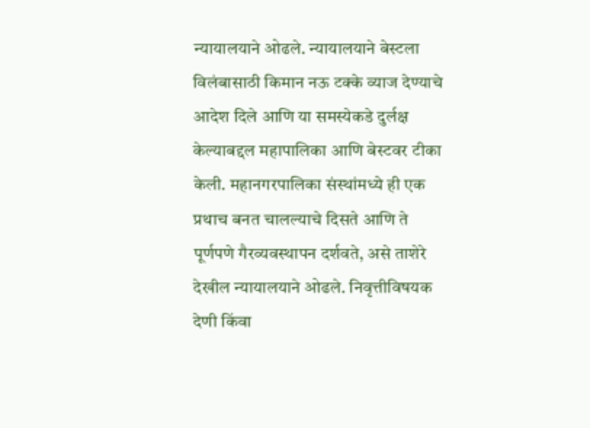न्यायालयाने ओढले. न्यायालयाने बेस्टला विलंबासाठी किमान नऊ टक्के व्याज देण्याचे आदेश दिले आणि या समस्येकडे दुर्लक्ष केल्याबद्दल महापालिका आणि बेस्टवर टीका केली. महानगरपालिका संस्थांमध्ये ही एक प्रथाच बनत चालल्याचे दिसते आणि ते पूर्णपणे गैरव्यवस्थापन दर्शवते, असे ताशेरे देखील न्यायालयाने ओढले. निवृत्तीविषयक देणी किंवा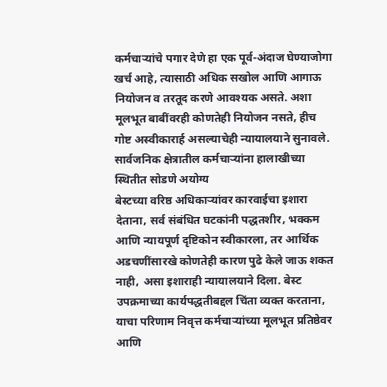कर्मचाऱ्यांचे पगार देणे हा एक पूर्व-अंदाज घेण्याजोगा खर्च आहे, त्यासाठी अधिक सखोल आणि आगाऊ नियोजन व तरतूद करणे आवश्यक असते. अशा मूलभूत बाबींवरही कोणतेही नियोजन नसते, हीच गोष्ट अस्वीकारार्ह असल्याचेही न्यायालयाने सुनावले.
सार्वजनिक क्षेत्रातील कर्मचाऱ्यांना हालाखीच्या स्थितीत सोडणे अयोग्य
बेस्टच्या वरिष्ठ अधिकाऱ्यांवर कारवाईचा इशारा देताना, सर्व संबंधित घटकांनी पद्धतशीर, भक्कम आणि न्यायपूर्ण दृष्टिकोन स्वीकारला, तर आर्थिक अडचणींसारखे कोणतेही कारण पुढे केले जाऊ शकत नाही, असा इशाराही न्यायालयाने दिला. बेस्ट उपक्रमाच्या कार्यपद्धतीबद्दल चिंता व्यक्त करताना, याचा परिणाम निवृत्त कर्मचाऱ्यांच्या मूलभूत प्रतिष्ठेवर आणि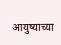आयुष्याच्या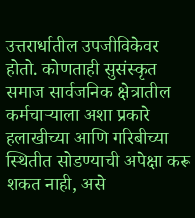उत्तरार्धातील उपजीविकेवर होतो. कोणताही सुसंस्कृत समाज सार्वजनिक क्षेत्रातील कर्मचाऱ्याला अशा प्रकारे हलाखीच्या आणि गरिबीच्या स्थितीत सोडण्याची अपेक्षा करू शकत नाही, असे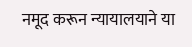नमूद करून न्यायालयाने या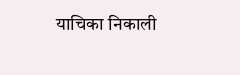याचिका निकाली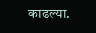काढल्या.